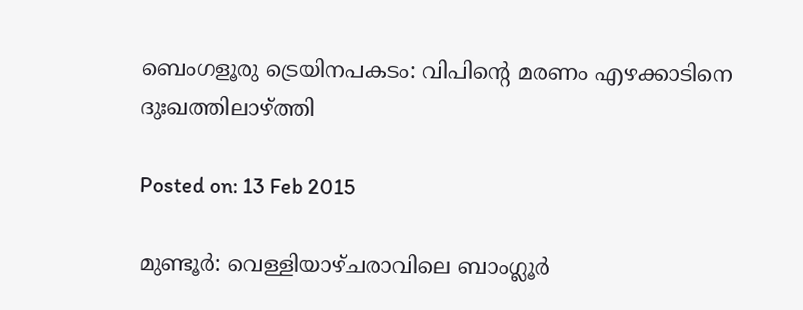ബെംഗളൂരു ട്രെയിനപകടം: വിപിന്റെ മരണം എഴക്കാടിനെ ദുഃഖത്തിലാഴ്ത്തി

Posted on: 13 Feb 2015

മുണ്ടൂര്‍: വെള്ളിയാഴ്ചരാവിലെ ബാംഗ്ലൂര്‍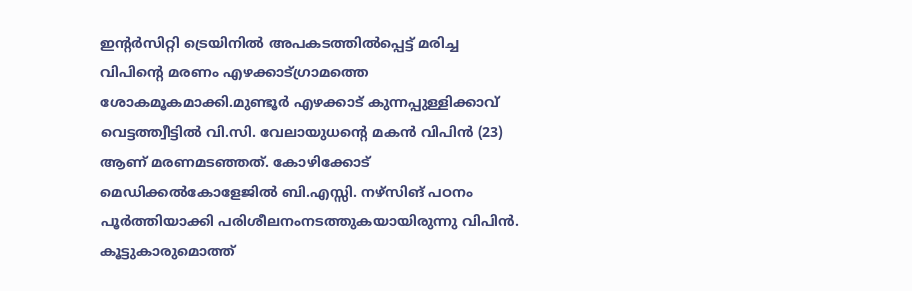ഇന്റര്‍സിറ്റി ട്രെയിനില്‍ അപകടത്തില്‍പ്പെട്ട് മരിച്ച വിപിന്റെ മരണം എഴക്കാട്ഗ്രാമത്തെ ശോകമൂകമാക്കി.മുണ്ടൂര്‍ എഴക്കാട് കുന്നപ്പുള്ളിക്കാവ് വെട്ടത്ത്വീട്ടില്‍ വി.സി. വേലായുധന്റെ മകന്‍ വിപിന്‍ (23) ആണ് മരണമടഞ്ഞത്. കോഴിക്കോട് മെഡിക്കല്‍കോളേജില്‍ ബി.എസ്സി. നഴ്‌സിങ് പഠനം പൂര്‍ത്തിയാക്കി പരിശീലനംനടത്തുകയായിരുന്നു വിപിന്‍. കൂട്ടുകാരുമൊത്ത്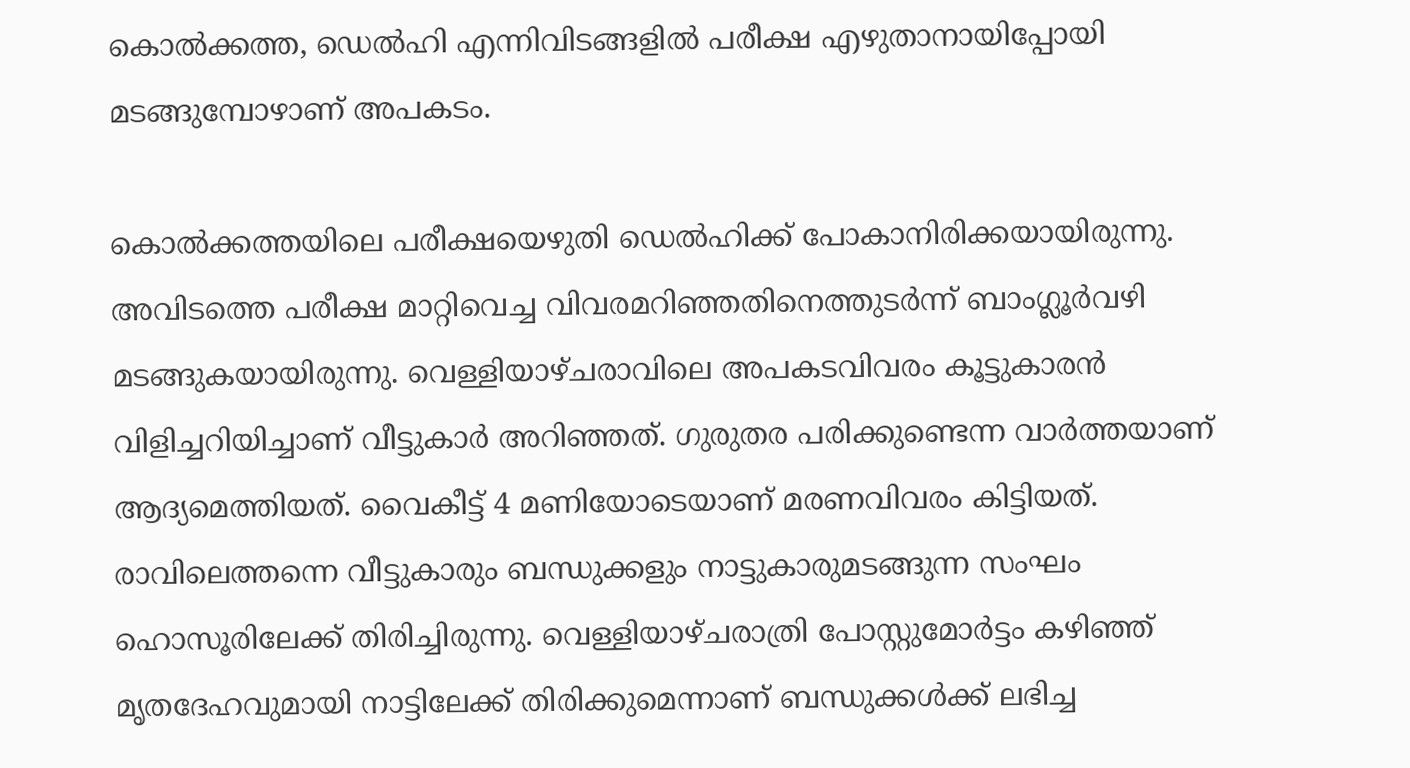കൊല്‍ക്കത്ത, ഡെല്‍ഹി എന്നിവിടങ്ങളില്‍ പരീക്ഷ എഴുതാനായിപ്പോയി മടങ്ങുമ്പോഴാണ് അപകടം.

കൊല്‍ക്കത്തയിലെ പരീക്ഷയെഴുതി ഡെല്‍ഹിക്ക് പോകാനിരിക്കയായിരുന്നു. അവിടത്തെ പരീക്ഷ മാറ്റിവെച്ച വിവരമറിഞ്ഞതിനെത്തുടര്‍ന്ന് ബാംഗ്ലൂര്‍വഴി മടങ്ങുകയായിരുന്നു. വെള്ളിയാഴ്ചരാവിലെ അപകടവിവരം കൂട്ടുകാരന്‍ വിളിച്ചറിയിച്ചാണ് വീട്ടുകാര്‍ അറിഞ്ഞത്. ഗുരുതര പരിക്കുണ്ടെന്ന വാര്‍ത്തയാണ് ആദ്യമെത്തിയത്. വൈകീട്ട് 4 മണിയോടെയാണ് മരണവിവരം കിട്ടിയത്. രാവിലെത്തന്നെ വീട്ടുകാരും ബന്ധുക്കളും നാട്ടുകാരുമടങ്ങുന്ന സംഘം ഹൊസൂരിലേക്ക് തിരിച്ചിരുന്നു. വെള്ളിയാഴ്ചരാത്രി പോസ്റ്റുമോര്‍ട്ടം കഴിഞ്ഞ് മൃതദേഹവുമായി നാട്ടിലേക്ക് തിരിക്കുമെന്നാണ് ബന്ധുക്കള്‍ക്ക് ലഭിച്ച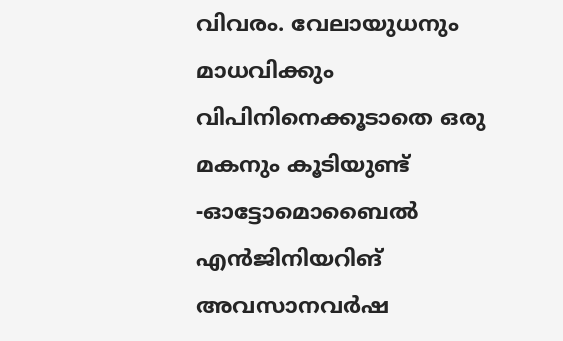വിവരം. വേലായുധനും മാധവിക്കും വിപിനിനെക്കൂടാതെ ഒരു മകനും കൂടിയുണ്ട് -ഓട്ടോമൊബൈല്‍ എന്‍ജിനിയറിങ് അവസാനവര്‍ഷ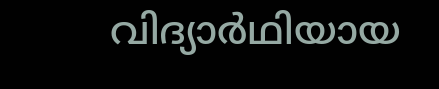വിദ്യാര്‍ഥിയായ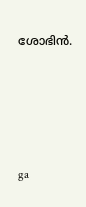ശോഭിന്‍.





ga